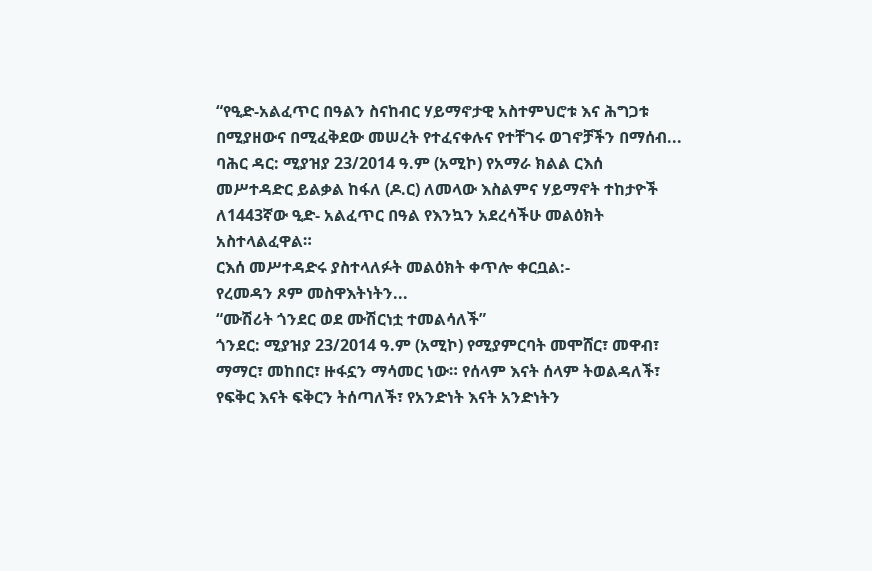“የዒድ-አልፈጥር በዓልን ስናከብር ሃይማኖታዊ አስተምህሮቱ እና ሕግጋቱ በሚያዘውና በሚፈቅደው መሠረት የተፈናቀሉና የተቸገሩ ወገኖቻችን በማሰብ...
ባሕር ዳር: ሚያዝያ 23/2014 ዓ.ም (አሚኮ) የአማራ ክልል ርእሰ መሥተዳድር ይልቃል ከፋለ (ዶ.ር) ለመላው እስልምና ሃይማኖት ተከታዮች ለ1443ኛው ዒድ- አልፈጥር በዓል የእንኳን አደረሳችሁ መልዕክት አስተላልፈዋል።
ርእሰ መሥተዳድሩ ያስተላለፉት መልዕክት ቀጥሎ ቀርቧል:-
የረመዳን ጾም መስዋእትነትን...
“ሙሽሪት ጎንደር ወደ ሙሽርነቷ ተመልሳለች”
ጎንደር: ሚያዝያ 23/2014 ዓ.ም (አሚኮ) የሚያምርባት መሞሸር፣ መዋብ፣ ማማር፣ መከበር፣ ዙፋኗን ማሳመር ነው። የሰላም እናት ሰላም ትወልዳለች፣ የፍቅር እናት ፍቅርን ትሰጣለች፣ የአንድነት እናት አንድነትን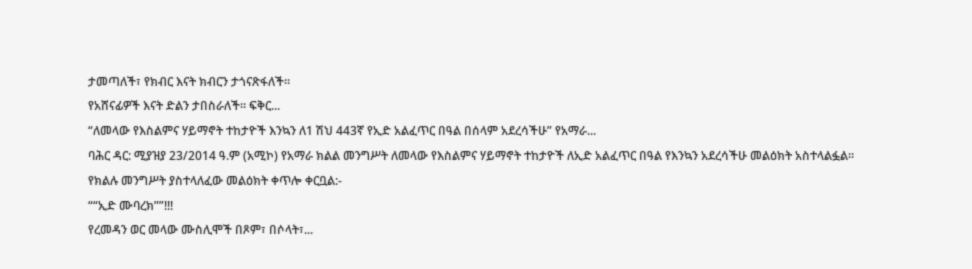ታመጣለች፣ የክብር እናት ክብርን ታጎናጽፋለች።
የአሸናፊዎች እናት ድልን ታበስራለች። ፍቅር...
“ለመላው የእስልምና ሃይማኖት ተከታዮች እንኳን ለ1 ሽህ 443ኛ የኢድ አልፈጥር በዓል በሰላም አደረሳችሁ” የአማራ...
ባሕር ዳር: ሚያዝያ 23/2014 ዓ.ም (አሚኮ) የአማራ ክልል መንግሥት ለመላው የእስልምና ሃይማኖት ተከታዮች ለኢድ አልፈጥር በዓል የእንኳን አደረሳችሁ መልዕክት አስተላልፏል።
የክልሉ መንግሥት ያስተላለፈው መልዕክት ቀጥሎ ቀርቧል:-
““ኢድ ሙባረክ””!!!
የረመዳን ወር መላው ሙስሊሞች በጾም፣ በሶላት፣...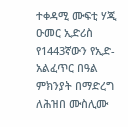ተቀዳሚ ሙፍቲ ሃጂ ዑመር ኢድሪስ የ1443ኛውን የኢድ- አልፈጥር በዓል ምክንያት በማድረግ ለሕዝበ ሙስሊሙ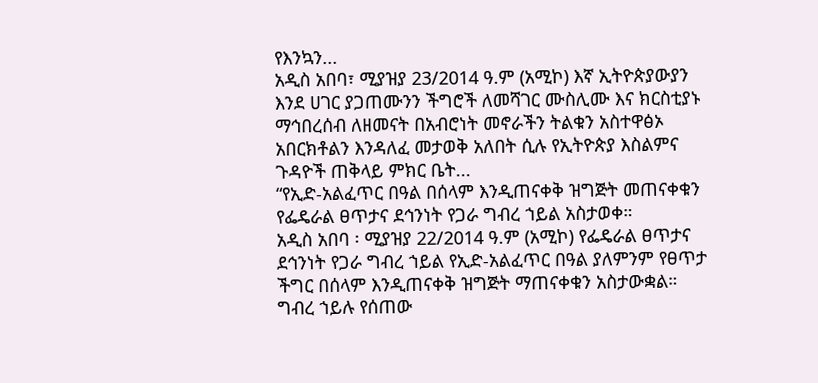የእንኳን...
አዲስ አበባ፣ ሚያዝያ 23/2014 ዓ.ም (አሚኮ) እኛ ኢትዮጵያውያን እንደ ሀገር ያጋጠሙንን ችግሮች ለመሻገር ሙስሊሙ እና ክርስቲያኑ ማኅበረሰብ ለዘመናት በአብሮነት መኖራችን ትልቁን አስተዋፅኦ አበርክቶልን እንዳለፈ መታወቅ አለበት ሲሉ የኢትዮጵያ እስልምና ጉዳዮች ጠቅላይ ምክር ቤት...
“የኢድ-አልፈጥር በዓል በሰላም እንዲጠናቀቅ ዝግጅት መጠናቀቁን የፌዴራል ፀጥታና ደኅንነት የጋራ ግብረ ኀይል አስታወቀ።
አዲስ አበባ ፡ ሚያዝያ 22/2014 ዓ.ም (አሚኮ) የፌዴራል ፀጥታና ደኅንነት የጋራ ግብረ ኀይል የኢድ-አልፈጥር በዓል ያለምንም የፀጥታ ችግር በሰላም እንዲጠናቀቅ ዝግጅት ማጠናቀቁን አስታውቋል።
ግብረ ኀይሉ የሰጠው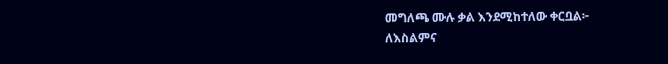መግለጫ ሙሉ ቃል እንደሚከተለው ቀርቧል፦
ለእስልምና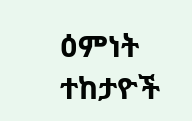ዕምነት ተከታዮች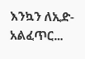እንኳን ለኢድ-አልፈጥር...